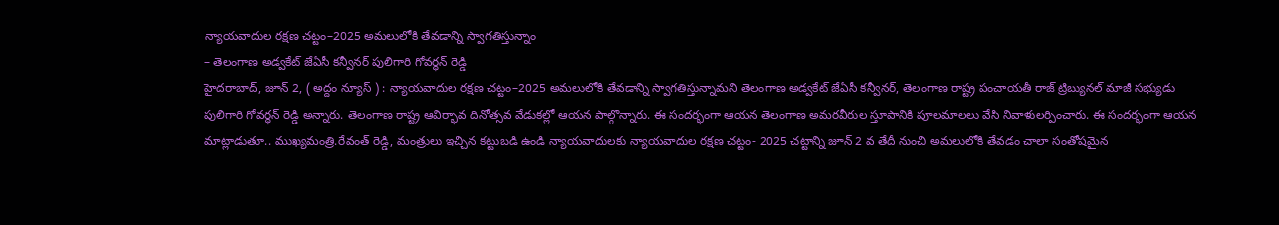న్యాయవాదుల రక్షణ చట్టం–2025 అమలులోకి తేవడాన్ని స్వాగతిస్తున్నాం
– తెలంగాణ అడ్వకేట్ జేఏసీ కన్వీనర్ పులిగారి గోవర్ధన్ రెడ్డి
హైదరాబాద్, జూన్ 2, ( అద్దం న్యూస్ ) : న్యాయవాదుల రక్షణ చట్టం–2025 అమలులోకి తేవడాన్ని స్వాగతిస్తున్నామని తెలంగాణ అడ్వకేట్ జేఏసీ కన్వీనర్, తెలంగాణ రాష్ట్ర పంచాయతీ రాజ్ ట్రిబ్యునల్ మాజీ సభ్యుడు పులిగారి గోవర్ధన్ రెడ్డి అన్నారు. తెలంగాణ రాష్ట్ర ఆవిర్భావ దినోత్సవ వేడుకల్లో ఆయన పాల్గొన్నారు. ఈ సందర్భంగా ఆయన తెలంగాణ అమరవీరుల స్తూపానికి పూలమాలలు వేసి నివాళులర్పించారు. ఈ సందర్భంగా ఆయన మాట్లాడుతూ.. ముఖ్యమంత్రి.రేవంత్ రెడ్డి, మంత్రులు ఇచ్చిన కట్టుబడి ఉండి న్యాయవాదులకు న్యాయవాదుల రక్షణ చట్టం- 2025 చట్టాన్ని జూన్ 2 వ తేదీ నుంచి అమలులోకి తేవడం చాలా సంతోషమైన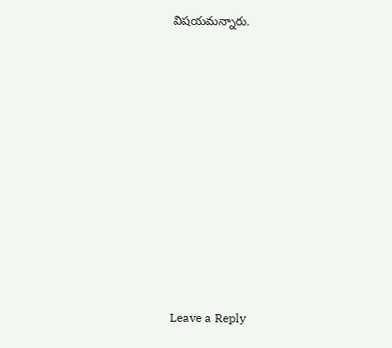విషయమన్నారు.














Leave a Reply